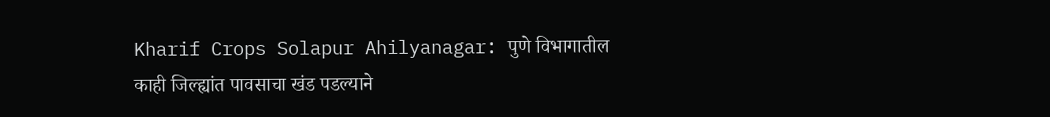Kharif Crops Solapur Ahilyanagar: पुणे विभागातील काही जिल्ह्यांत पावसाचा खंड पडल्याने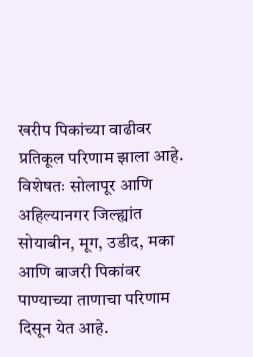खरीप पिकांच्या वाढीवर प्रतिकूल परिणाम झाला आहे. विशेषतः सोलापूर आणि अहिल्यानगर जिल्ह्यांत सोयाबीन, मूग, उडीद, मका आणि बाजरी पिकांवर पाण्याच्या ताणाचा परिणाम दिसून येत आहे.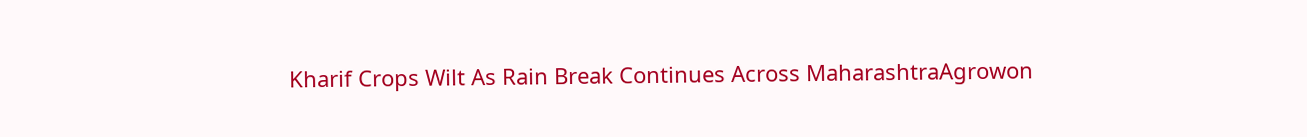Kharif Crops Wilt As Rain Break Continues Across MaharashtraAgrowon